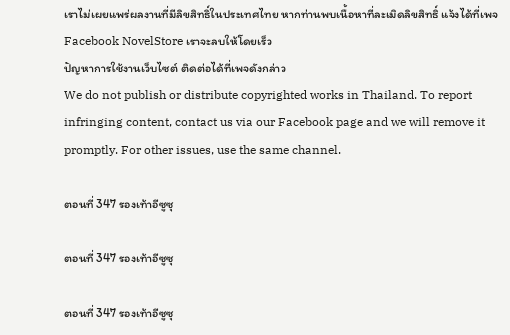เราไม่เผยแพร่ผลงานที่มีลิขสิทธิ์ในประเทศไทย หากท่านพบเนื้อหาที่ละเมิดลิขสิทธิ์ แจ้งได้ที่เพจ Facebook NovelStore เราจะลบให้โดยเร็ว
ปัญหาการใช้งานเว็บไซต์ ติดต่อได้ที่เพจดังกล่าว
We do not publish or distribute copyrighted works in Thailand. To report infringing content, contact us via our Facebook page and we will remove it promptly. For other issues, use the same channel.

ตอนที่ 347 รองเท้าอีซูซุ

ตอนที่ 347 รองเท้าอีซูซุ

ตอนที่ 347 รองเท้าอีซูซุ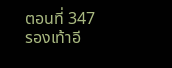ตอนที่ 347 รองเท้าอี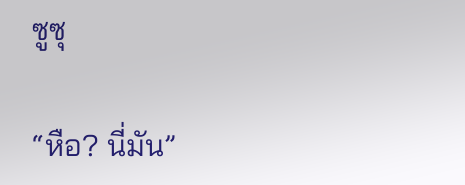ซูซุ

“หือ? นี่มัน”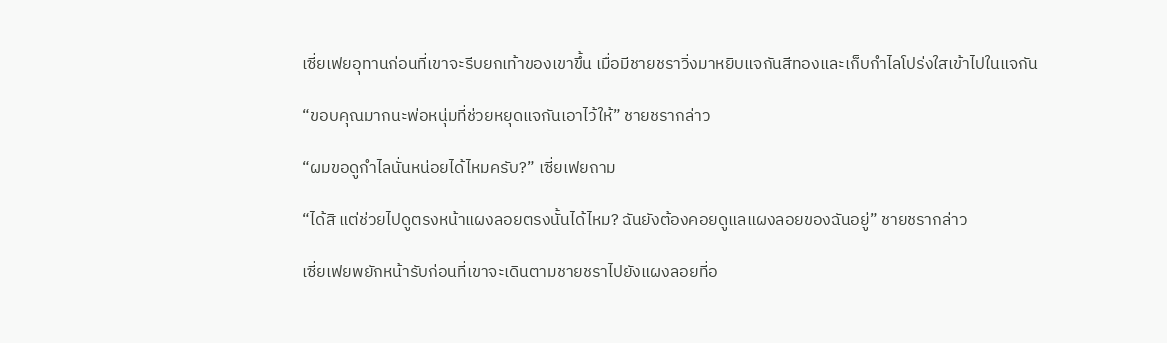เซี่ยเฟยอุทานก่อนที่เขาจะรีบยกเท้าของเขาขึ้น เมื่อมีชายชราวิ่งมาหยิบแจกันสีทองและเก็บกำไลโปร่งใสเข้าไปในแจกัน

“ขอบคุณมากนะพ่อหนุ่มที่ช่วยหยุดแจกันเอาไว้ให้” ชายชรากล่าว

“ผมขอดูกำไลนั่นหน่อยได้ไหมครับ?” เซี่ยเฟยถาม

“ได้สิ แต่ช่วยไปดูตรงหน้าแผงลอยตรงนั้นได้ไหม? ฉันยังต้องคอยดูแลแผงลอยของฉันอยู่” ชายชรากล่าว

เซี่ยเฟยพยักหน้ารับก่อนที่เขาจะเดินตามชายชราไปยังแผงลอยที่อ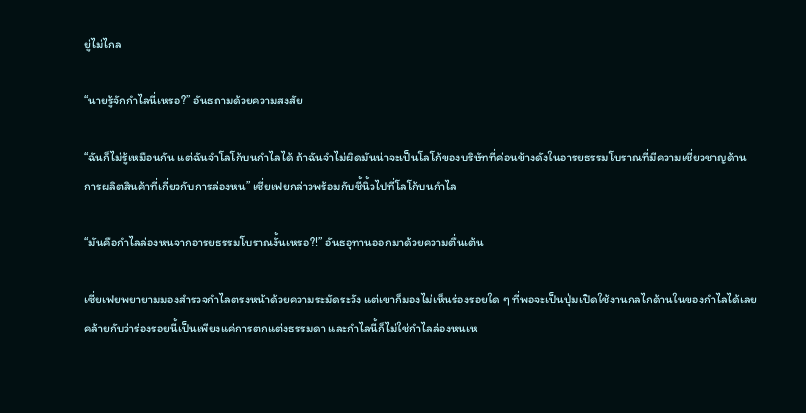ยู่ไม่ไกล

“นายรู้จักกำไลนี่เหรอ?” อันธถามด้วยความสงสัย

“ฉันก็ไม่รู้เหมือนกัน แต่ฉันจำโลโก้บนกำไลได้ ถ้าฉันจำไม่ผิดมันน่าจะเป็นโลโก้ของบริษัทที่ค่อนข้างดังในอารยธรรมโบราณที่มีความเชี่ยวชาญด้านการผลิตสินค้าที่เกี่ยวกับการล่องหน” เซี่ยเฟยกล่าวพร้อมกับชี้นิ้วไปที่โลโก้บนกำไล

“มันคือกำไลล่องหนจากอารยธรรมโบราณงั้นเหรอ?!” อันธอุทานออกมาด้วยความตื่นเต้น

เซี่ยเฟยพยายามมองสำรวจกำไลตรงหน้าด้วยความระมัดระวัง แต่เขาก็มองไม่เห็นร่องรอยใด ๆ ที่พอจะเป็นปุ่มเปิดใช้งานกลไกด้านในของกำไลได้เลย คล้ายกับว่าร่องรอยนี้เป็นเพียงแค่การตกแต่งธรรมดา และกำไลนี้ก็ไม่ใช่กำไลล่องหนเห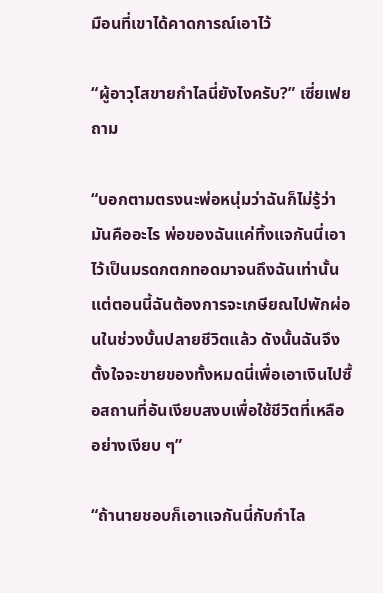มือนที่เขาได้คาดการณ์เอาไว้

“ผู้อาวุโสขายกำไลนี่ยังไงครับ?” เซี่ยเฟยถาม

“บอกตามตรงนะพ่อหนุ่มว่าฉันก็ไม่รู้ว่ามันคืออะไร พ่อของฉันแค่ทิ้งแจกันนี่เอาไว้เป็นมรดกตกทอดมาจนถึงฉันเท่านั้น แต่ตอนนี้ฉันต้องการจะเกษียณไปพักผ่อนในช่วงบั้นปลายชีวิตแล้ว ดังนั้นฉันจึงตั้งใจจะขายของทั้งหมดนี่เพื่อเอาเงินไปซื้อสถานที่อันเงียบสงบเพื่อใช้ชีวิตที่เหลืออย่างเงียบ ๆ”

“ถ้านายชอบก็เอาแจกันนี่กับกำไล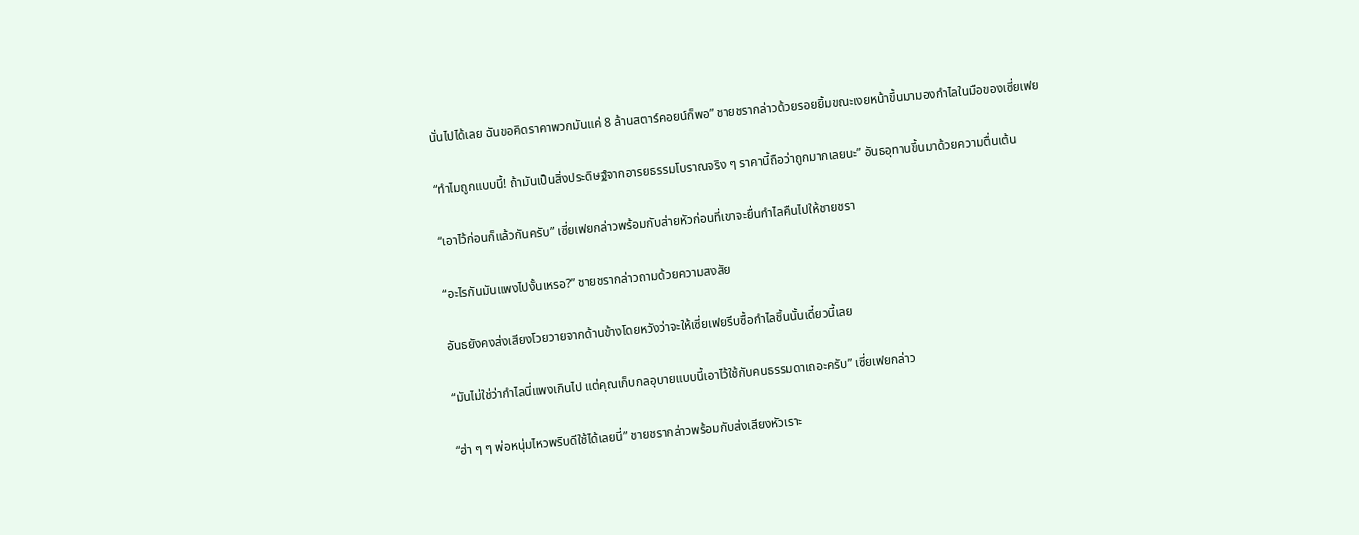นั่นไปได้เลย ฉันขอคิดราคาพวกมันแค่ 8 ล้านสตาร์คอยน์ก็พอ” ชายชรากล่าวด้วยรอยยิ้มขณะเงยหน้าขึ้นมามองกำไลในมือของเซี่ยเฟย

“ทำไมถูกแบบนี้! ถ้ามันเป็นสิ่งประดิษฐ์จากอารยธรรมโบราณจริง ๆ ราคานี้ถือว่าถูกมากเลยนะ” อันธอุทานขึ้นมาด้วยความตื่นเต้น

“เอาไว้ก่อนก็แล้วกันครับ” เซี่ยเฟยกล่าวพร้อมกับส่ายหัวก่อนที่เขาจะยื่นกำไลคืนไปให้ชายชรา

“อะไรกันมันแพงไปงั้นเหรอ?” ชายชรากล่าวถามด้วยความสงสัย

อันธยังคงส่งเสียงโวยวายจากด้านข้างโดยหวังว่าจะให้เซี่ยเฟยรีบซื้อกำไลชิ้นนั้นเดี๋ยวนี้เลย

“มันไม่ใช่ว่ากำไลนี่แพงเกินไป แต่คุณเก็บกลอุบายแบบนี้เอาไว้ใช้กับคนธรรมดาเถอะครับ” เซี่ยเฟยกล่าว

“ฮ่า ๆ ๆ พ่อหนุ่มไหวพริบดีใช้ได้เลยนี่” ชายชรากล่าวพร้อมกับส่งเสียงหัวเราะ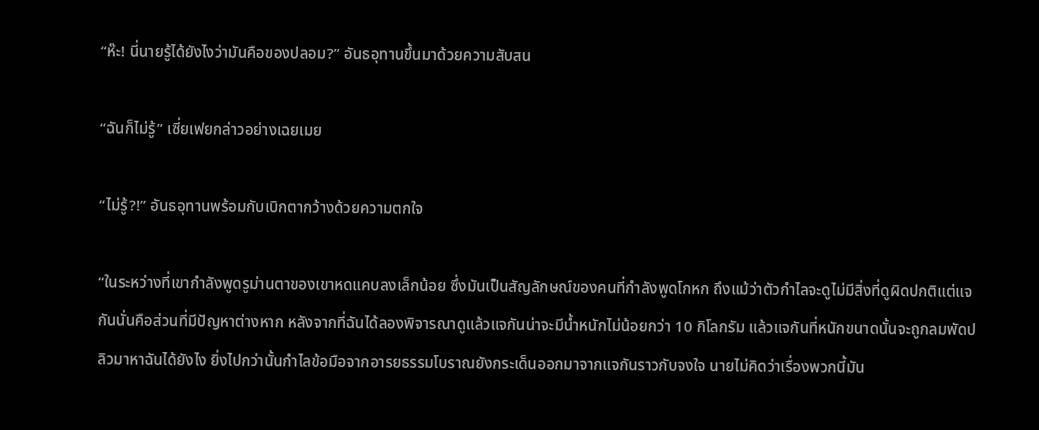“ห๊ะ! นี่นายรู้ได้ยังไงว่ามันคือของปลอม?” อันธอุทานขึ้นมาด้วยความสับสน

“ฉันก็ไม่รู้” เซี่ยเฟยกล่าวอย่างเฉยเมย

“ไม่รู้?!” อันธอุทานพร้อมกับเบิกตากว้างด้วยความตกใจ

“ในระหว่างที่เขากำลังพูดรูม่านตาของเขาหดแคบลงเล็กน้อย ซึ่งมันเป็นสัญลักษณ์ของคนที่กำลังพูดโกหก ถึงแม้ว่าตัวกำไลจะดูไม่มีสิ่งที่ดูผิดปกติแต่แจกันนั่นคือส่วนที่มีปัญหาต่างหาก หลังจากที่ฉันได้ลองพิจารณาดูแล้วแจกันน่าจะมีน้ำหนักไม่น้อยกว่า 10 กิโลกรัม แล้วแจกันที่หนักขนาดนั้นจะถูกลมพัดปลิวมาหาฉันได้ยังไง ยิ่งไปกว่านั้นกำไลข้อมือจากอารยธรรมโบราณยังกระเด็นออกมาจากแจกันราวกับจงใจ นายไม่คิดว่าเรื่องพวกนี้มัน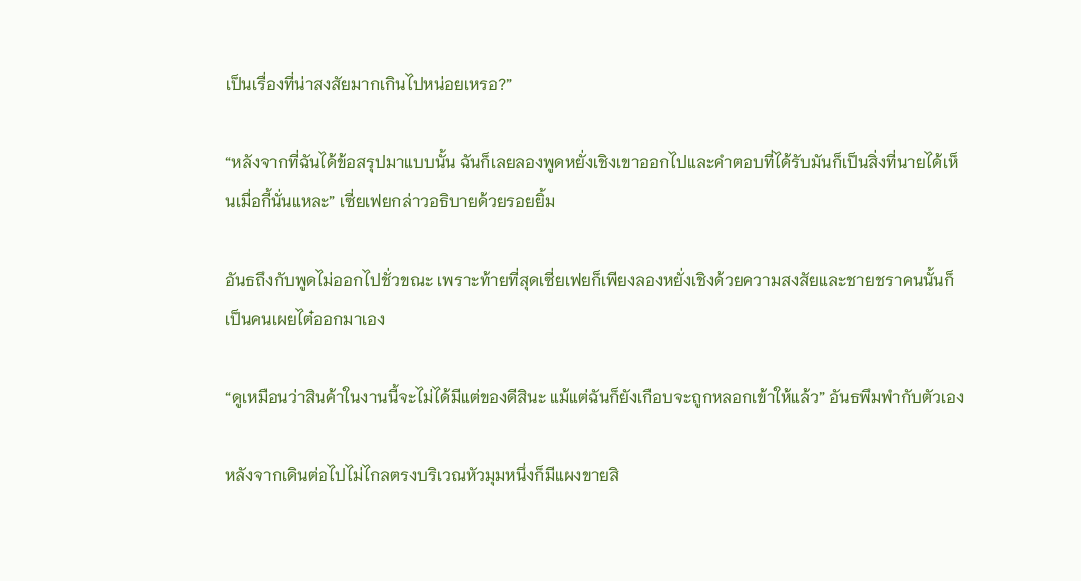เป็นเรื่องที่น่าสงสัยมากเกินไปหน่อยเหรอ?”

“หลังจากที่ฉันได้ข้อสรุปมาแบบนั้น ฉันก็เลยลองพูดหยั่งเชิงเขาออกไปและคำตอบที่ได้รับมันก็เป็นสิ่งที่นายได้เห็นเมื่อกี้นั่นแหละ” เซี่ยเฟยกล่าวอธิบายด้วยรอยยิ้ม

อันธถึงกับพูดไม่ออกไปชั่วขณะ เพราะท้ายที่สุดเซี่ยเฟยก็เพียงลองหยั่งเชิงด้วยความสงสัยและชายชราคนนั้นก็เป็นคนเผยไต๋ออกมาเอง

“ดูเหมือนว่าสินค้าในงานนี้จะไม่ได้มีแต่ของดีสินะ แม้แต่ฉันก็ยังเกือบจะถูกหลอกเข้าให้แล้ว” อันธพึมพำกับตัวเอง

หลังจากเดินต่อไปไม่ไกลตรงบริเวณหัวมุมหนึ่งก็มีแผงขายสิ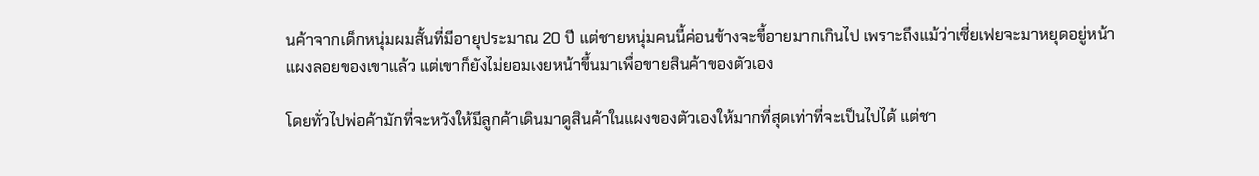นค้าจากเด็กหนุ่มผมสั้นที่มีอายุประมาณ 20 ปี แต่ชายหนุ่มคนนี้ค่อนข้างจะขี้อายมากเกินไป เพราะถึงแม้ว่าเซี่ยเฟยจะมาหยุดอยู่หน้าแผงลอยของเขาแล้ว แต่เขาก็ยังไม่ยอมเงยหน้าขึ้นมาเพื่อขายสินค้าของตัวเอง

โดยทั่วไปพ่อค้ามักที่จะหวังให้มีลูกค้าเดินมาดูสินค้าในแผงของตัวเองให้มากที่สุดเท่าที่จะเป็นไปได้ แต่ชา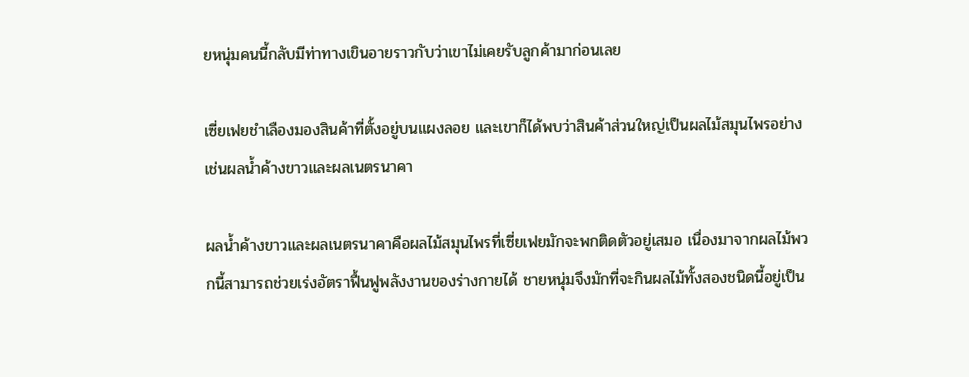ยหนุ่มคนนี้กลับมีท่าทางเขินอายราวกับว่าเขาไม่เคยรับลูกค้ามาก่อนเลย

เซี่ยเฟยชำเลืองมองสินค้าที่ตั้งอยู่บนแผงลอย และเขาก็ได้พบว่าสินค้าส่วนใหญ่เป็นผลไม้สมุนไพรอย่างเช่นผลน้ำค้างขาวและผลเนตรนาคา

ผลน้ำค้างขาวและผลเนตรนาคาคือผลไม้สมุนไพรที่เซี่ยเฟยมักจะพกติดตัวอยู่เสมอ เนื่องมาจากผลไม้พวกนี้สามารถช่วยเร่งอัตราฟื้นฟูพลังงานของร่างกายได้ ชายหนุ่มจึงมักที่จะกินผลไม้ทั้งสองชนิดนี้อยู่เป็น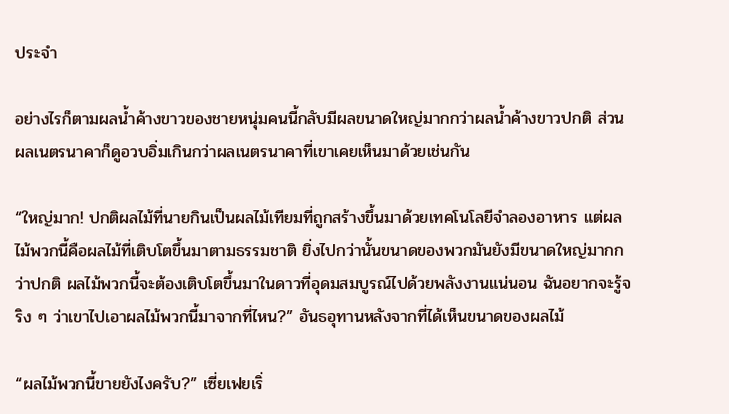ประจำ

อย่างไรก็ตามผลน้ำค้างขาวของชายหนุ่มคนนี้กลับมีผลขนาดใหญ่มากกว่าผลน้ำค้างขาวปกติ ส่วนผลเนตรนาคาก็ดูอวบอิ่มเกินกว่าผลเนตรนาคาที่เขาเคยเห็นมาด้วยเช่นกัน

“ใหญ่มาก! ปกติผลไม้ที่นายกินเป็นผลไม้เทียมที่ถูกสร้างขึ้นมาด้วยเทคโนโลยีจำลองอาหาร แต่ผลไม้พวกนี้คือผลไม้ที่เติบโตขึ้นมาตามธรรมชาติ ยิ่งไปกว่านั้นขนาดของพวกมันยังมีขนาดใหญ่มากกว่าปกติ ผลไม้พวกนี้จะต้องเติบโตขึ้นมาในดาวที่อุดมสมบูรณ์ไปด้วยพลังงานแน่นอน ฉันอยากจะรู้จริง ๆ ว่าเขาไปเอาผลไม้พวกนี้มาจากที่ไหน?” อันธอุทานหลังจากที่ได้เห็นขนาดของผลไม้

“ผลไม้พวกนี้ขายยังไงครับ?” เซี่ยเฟยเริ่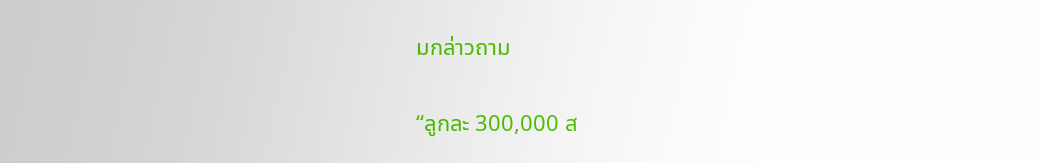มกล่าวถาม

“ลูกละ 300,000 ส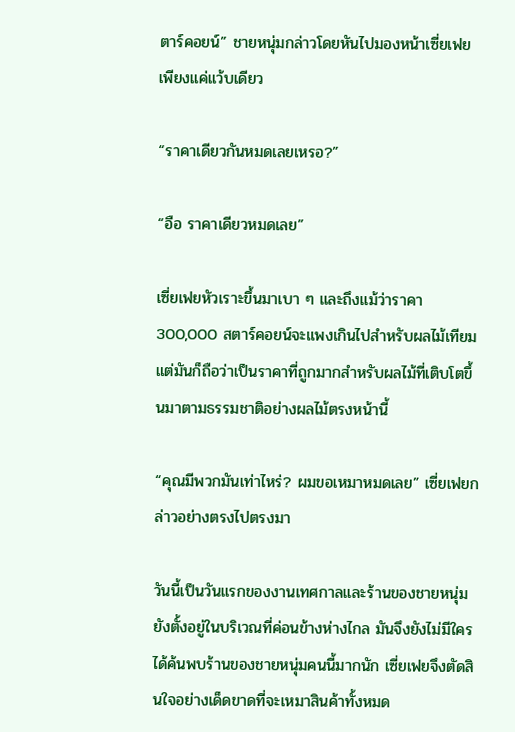ตาร์คอยน์” ชายหนุ่มกล่าวโดยหันไปมองหน้าเซี่ยเฟยเพียงแค่แว้บเดียว

“ราคาเดียวกันหมดเลยเหรอ?”

“อือ ราคาเดียวหมดเลย”

เซี่ยเฟยหัวเราะขึ้นมาเบา ๆ และถึงแม้ว่าราคา 300,000 สตาร์คอยน์จะแพงเกินไปสำหรับผลไม้เทียม แต่มันก็ถือว่าเป็นราคาที่ถูกมากสำหรับผลไม้ที่เติบโตขึ้นมาตามธรรมชาติอย่างผลไม้ตรงหน้านี้

“คุณมีพวกมันเท่าไหร่? ผมขอเหมาหมดเลย” เซี่ยเฟยกล่าวอย่างตรงไปตรงมา

วันนี้เป็นวันแรกของงานเทศกาลและร้านของชายหนุ่มยังตั้งอยู่ในบริเวณที่ค่อนข้างห่างไกล มันจึงยังไม่มีใครได้ค้นพบร้านของชายหนุ่มคนนี้มากนัก เซี่ยเฟยจึงตัดสินใจอย่างเด็ดขาดที่จะเหมาสินค้าทั้งหมด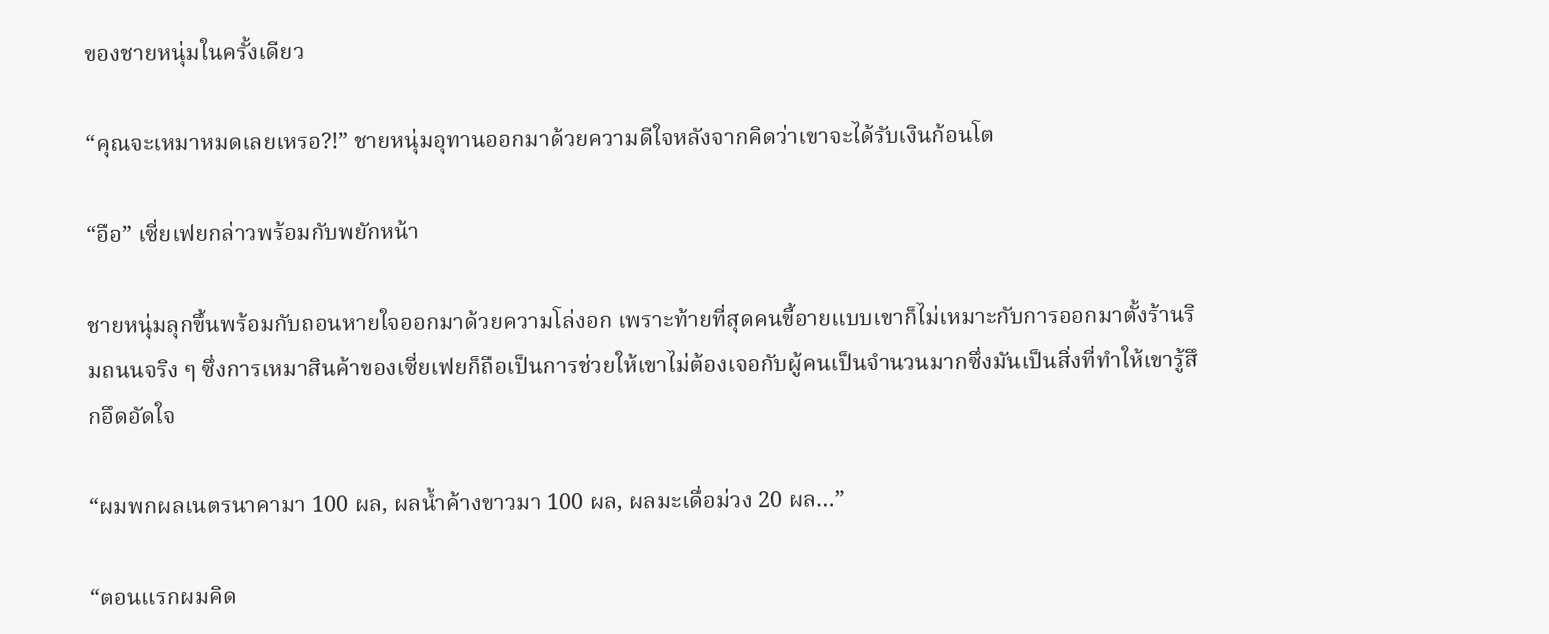ของชายหนุ่มในครั้งเดียว

“คุณจะเหมาหมดเลยเหรอ?!” ชายหนุ่มอุทานออกมาด้วยความดีใจหลังจากคิดว่าเขาจะได้รับเงินก้อนโต

“อือ” เซี่ยเฟยกล่าวพร้อมกับพยักหน้า

ชายหนุ่มลุกขึ้นพร้อมกับถอนหายใจออกมาด้วยความโล่งอก เพราะท้ายที่สุดคนขี้อายแบบเขาก็ไม่เหมาะกับการออกมาตั้งร้านริมถนนจริง ๆ ซึ่งการเหมาสินค้าของเซี่ยเฟยก็ถือเป็นการช่วยให้เขาไม่ต้องเจอกับผู้คนเป็นจำนวนมากซึ่งมันเป็นสิ่งที่ทำให้เขารู้สึกอึดอัดใจ

“ผมพกผลเนตรนาคามา 100 ผล, ผลน้ำค้างขาวมา 100 ผล, ผลมะเดื่อม่วง 20 ผล…”

“ตอนแรกผมคิด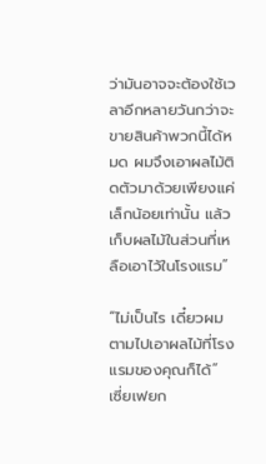ว่ามันอาจจะต้องใช้เวลาอีกหลายวันกว่าจะขายสินค้าพวกนี้ได้หมด ผมจึงเอาผลไม้ติดตัวมาด้วยเพียงแค่เล็กน้อยเท่านั้น แล้วเก็บผลไม้ในส่วนที่เหลือเอาไว้ในโรงแรม”

“ไม่เป็นไร เดี๋ยวผมตามไปเอาผลไม้ที่โรงแรมของคุณก็ได้” เซี่ยเฟยก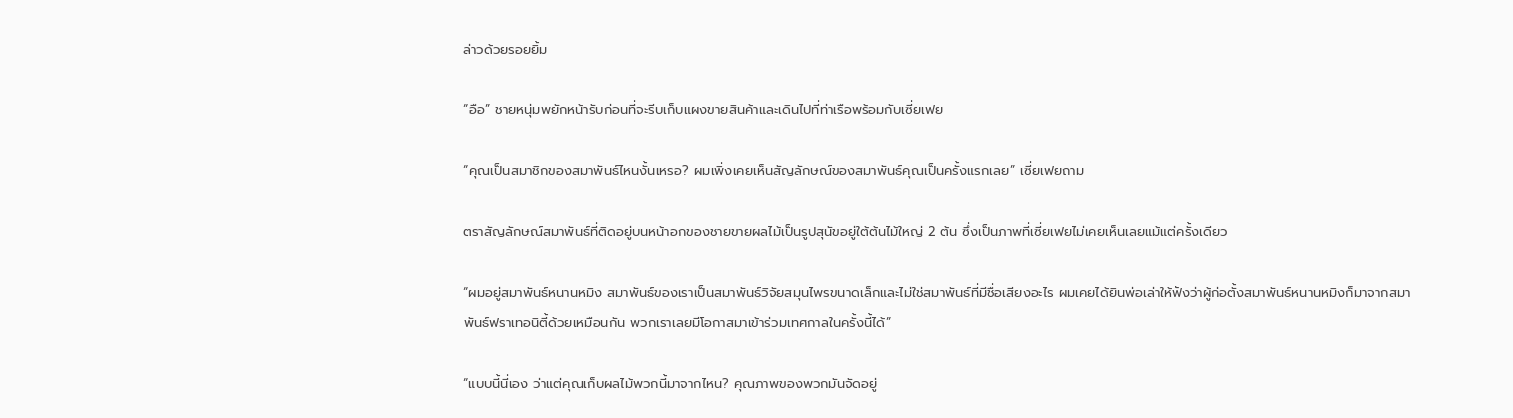ล่าวด้วยรอยยิ้ม

“อือ” ชายหนุ่มพยักหน้ารับก่อนที่จะรีบเก็บแผงขายสินค้าและเดินไปที่ท่าเรือพร้อมกับเซี่ยเฟย

“คุณเป็นสมาชิกของสมาพันธ์ไหนงั้นเหรอ? ผมเพิ่งเคยเห็นสัญลักษณ์ของสมาพันธ์คุณเป็นครั้งแรกเลย” เซี่ยเฟยถาม

ตราสัญลักษณ์สมาพันธ์ที่ติดอยู่บนหน้าอกของชายขายผลไม้เป็นรูปสุนัขอยู่ใต้ต้นไม้ใหญ่ 2 ต้น ซึ่งเป็นภาพที่เซี่ยเฟยไม่เคยเห็นเลยแม้แต่ครั้งเดียว

“ผมอยู่สมาพันธ์หนานหมิง สมาพันธ์ของเราเป็นสมาพันธ์วิจัยสมุนไพรขนาดเล็กและไม่ใช่สมาพันธ์ที่มีชื่อเสียงอะไร ผมเคยได้ยินพ่อเล่าให้ฟังว่าผู้ก่อตั้งสมาพันธ์หนานหมิงก็มาจากสมาพันธ์ฟราเทอนิตี้ด้วยเหมือนกัน พวกเราเลยมีโอกาสมาเข้าร่วมเทศกาลในครั้งนี้ได้”

“แบบนี้นี่เอง ว่าแต่คุณเก็บผลไม้พวกนี้มาจากไหน? คุณภาพของพวกมันจัดอยู่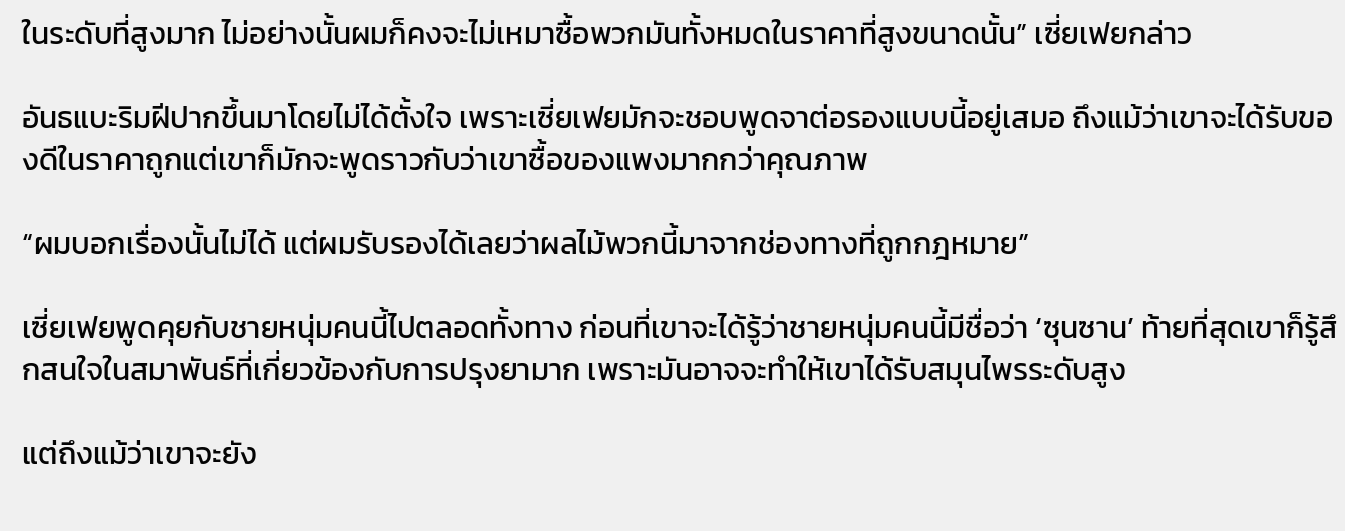ในระดับที่สูงมาก ไม่อย่างนั้นผมก็คงจะไม่เหมาซื้อพวกมันทั้งหมดในราคาที่สูงขนาดนั้น” เซี่ยเฟยกล่าว

อันธแบะริมฝีปากขึ้นมาโดยไม่ได้ตั้งใจ เพราะเซี่ยเฟยมักจะชอบพูดจาต่อรองแบบนี้อยู่เสมอ ถึงแม้ว่าเขาจะได้รับของดีในราคาถูกแต่เขาก็มักจะพูดราวกับว่าเขาซื้อของแพงมากกว่าคุณภาพ

“ผมบอกเรื่องนั้นไม่ได้ แต่ผมรับรองได้เลยว่าผลไม้พวกนี้มาจากช่องทางที่ถูกกฎหมาย”

เซี่ยเฟยพูดคุยกับชายหนุ่มคนนี้ไปตลอดทั้งทาง ก่อนที่เขาจะได้รู้ว่าชายหนุ่มคนนี้มีชื่อว่า ‘ซุนซาน’ ท้ายที่สุดเขาก็รู้สึกสนใจในสมาพันธ์ที่เกี่ยวข้องกับการปรุงยามาก เพราะมันอาจจะทำให้เขาได้รับสมุนไพรระดับสูง

แต่ถึงแม้ว่าเขาจะยัง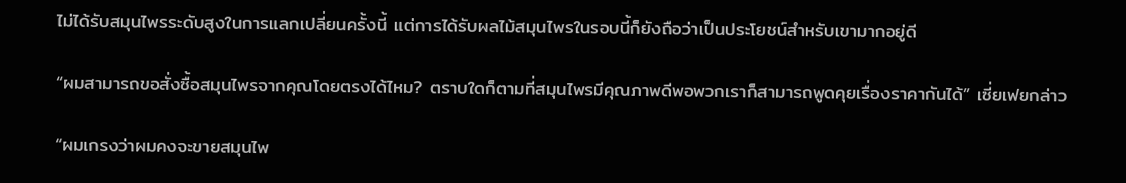ไม่ได้รับสมุนไพรระดับสูงในการแลกเปลี่ยนครั้งนี้ แต่การได้รับผลไม้สมุนไพรในรอบนี้ก็ยังถือว่าเป็นประโยชน์สำหรับเขามากอยู่ดี

“ผมสามารถขอสั่งซื้อสมุนไพรจากคุณโดยตรงได้ไหม? ตราบใดก็ตามที่สมุนไพรมีคุณภาพดีพอพวกเราก็สามารถพูดคุยเรื่องราคากันได้” เซี่ยเฟยกล่าว

“ผมเกรงว่าผมคงจะขายสมุนไพ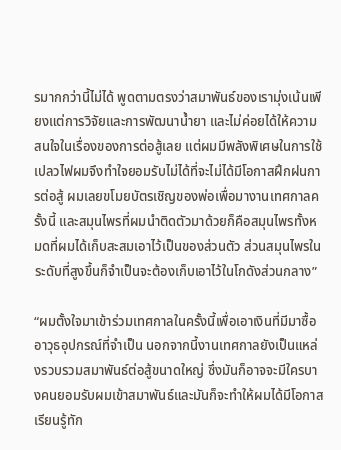รมากกว่านี้ไม่ได้ พูดตามตรงว่าสมาพันธ์ของเรามุ่งเน้นเพียงแต่การวิจัยและการพัฒนาน้ำยา และไม่ค่อยได้ให้ความสนใจในเรื่องของการต่อสู้เลย แต่ผมมีพลังพิเศษในการใช้เปลวไฟผมจึงทำใจยอมรับไม่ได้ที่จะไม่ได้มีโอกาสฝึกฝนการต่อสู้ ผมเลยขโมยบัตรเชิญของพ่อเพื่อมางานเทศกาลครั้งนี้ และสมุนไพรที่ผมนำติดตัวมาด้วยก็คือสมุนไพรทั้งหมดที่ผมได้เก็บสะสมเอาไว้เป็นของส่วนตัว ส่วนสมุนไพรในระดับที่สูงขึ้นก็จำเป็นจะต้องเก็บเอาไว้ในโกดังส่วนกลาง”

“ผมตั้งใจมาเข้าร่วมเทศกาลในครั้งนี้เพื่อเอาเงินที่มีมาซื้ออาวุธอุปกรณ์ที่จำเป็น นอกจากนี้งานเทศกาลยังเป็นแหล่งรวบรวมสมาพันธ์ต่อสู้ขนาดใหญ่ ซึ่งมันก็อาจจะมีใครบางคนยอมรับผมเข้าสมาพันธ์และมันก็จะทำให้ผมได้มีโอกาสเรียนรู้ทัก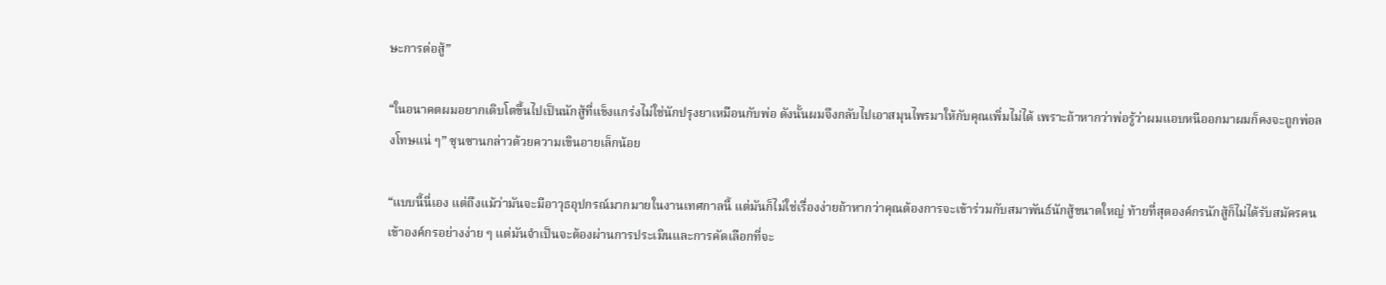ษะการต่อสู้”

“ในอนาคตผมอยากเติบโตขึ้นไปเป็นนักสู้ที่แข็งแกร่งไม่ใช่นักปรุงยาเหมือนกับพ่อ ดังนั้นผมจึงกลับไปเอาสมุนไพรมาให้กับคุณเพิ่มไม่ได้ เพราะถ้าหากว่าพ่อรู้ว่าผมแอบหนีออกมาผมก็คงจะถูกพ่อลงโทษแน่ ๆ” ซุนซานกล่าวด้วยความเขินอายเล็กน้อย

“แบบนี้นี่เอง แต่ถึงแม้ว่ามันจะมีอาวุธอุปกรณ์มากมายในงานเทศกาลนี้ แต่มันก็ไม่ใช่เรื่องง่ายถ้าหากว่าคุณต้องการจะเข้าร่วมกับสมาพันธ์นักสู้ขนาดใหญ่ ท้ายที่สุดองค์กรนักสู้ก็ไม่ได้รับสมัครคนเข้าองค์กรอย่างง่าย ๆ แต่มันจำเป็นจะต้องผ่านการประเมินและการคัดเลือกที่จะ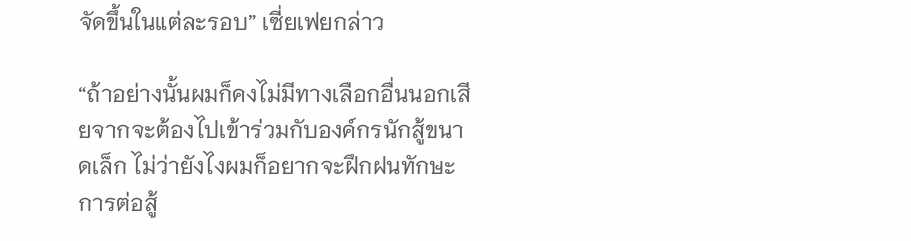จัดขึ้นในแต่ละรอบ” เซี่ยเฟยกล่าว

“ถ้าอย่างนั้นผมก็คงไม่มีทางเลือกอื่นนอกเสียจากจะต้องไปเข้าร่วมกับองค์กรนักสู้ขนาดเล็ก ไม่ว่ายังไงผมก็อยากจะฝึกฝนทักษะการต่อสู้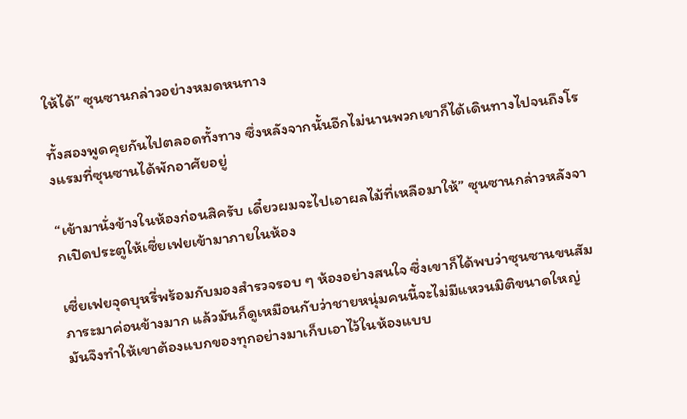ให้ได้” ซุนซานกล่าวอย่างหมดหนทาง

ทั้งสองพูดคุยกันไปตลอดทั้งทาง ซึ่งหลังจากนั้นอีกไม่นานพวกเขาก็ได้เดินทางไปจนถึงโรงแรมที่ซุนซานได้พักอาศัยอยู่

“เข้ามานั่งข้างในห้องก่อนสิครับ เดี๋ยวผมจะไปเอาผลไม้ที่เหลือมาให้” ซุนซานกล่าวหลังจากเปิดประตูให้เซี่ยเฟยเข้ามาภายในห้อง

เซี่ยเฟยจุดบุหรี่พร้อมกับมองสำรวจรอบ ๆ ห้องอย่างสนใจ ซึ่งเขาก็ได้พบว่าซุนซานขนสัมภาระมาค่อนข้างมาก แล้วมันก็ดูเหมือนกับว่าชายหนุ่มคนนี้จะไม่มีแหวนมิติขนาดใหญ่ มันจึงทำให้เขาต้องแบกของทุกอย่างมาเก็บเอาไว้ในห้องแบบ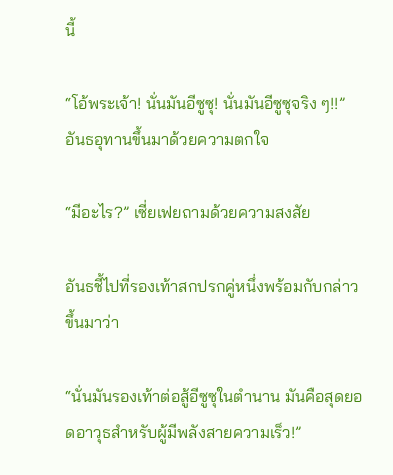นี้

“โอ้พระเจ้า! นั่นมันอีซูซุ! นั่นมันอีซูซุจริง ๆ!!” อันธอุทานขึ้นมาด้วยความตกใจ

“มีอะไร?” เซี่ยเฟยถามด้วยความสงสัย

อันธชี้ไปที่รองเท้าสกปรกคู่หนึ่งพร้อมกับกล่าวขึ้นมาว่า

“นั่นมันรองเท้าต่อสู้อีซูซุในตำนาน มันคือสุดยอดอาวุธสำหรับผู้มีพลังสายความเร็ว!”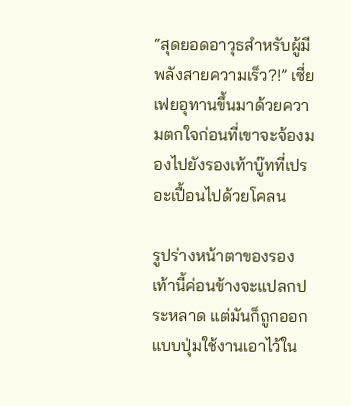“สุดยอดอาวุธสำหรับผู้มีพลังสายความเร็ว?!” เซี่ยเฟยอุทานขึ้นมาด้วยความตกใจก่อนที่เขาจะจ้องมองไปยังรองเท้าบู๊ทที่เปรอะเปื้อนไปด้วยโคลน

รูปร่างหน้าตาของรองเท้านี้ค่อนข้างจะแปลกประหลาด แต่มันก็ถูกออกแบบปุ่มใช้งานเอาไว้ใน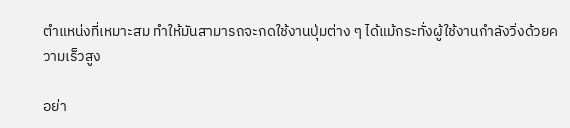ตำแหน่งที่เหมาะสม ทำให้มันสามารถจะกดใช้งานปุ่มต่าง ๆ ได้แม้กระทั่งผู้ใช้งานกำลังวิ่งด้วยความเร็วสูง

อย่า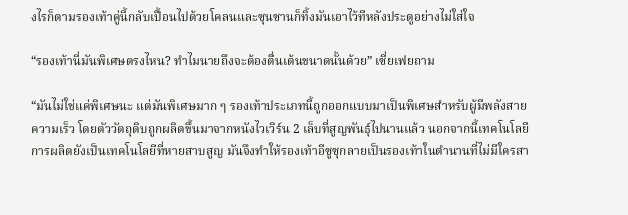งไรก็ตามรองเท้าคู่นี้กลับเปื้อนไปด้วยโคลนและซุนซานก็ทิ้งมันเอาไว้ทีหลังประตูอย่างไม่ใส่ใจ

“รองเท้านี่มันพิเศษตรงไหน? ทำไมนายถึงจะต้องตื่นเต้นขนาดนั้นด้วย” เซี่ยเฟยถาม

“มันไม่ใช่แค่พิเศษนะ แต่มันพิเศษมาก ๆ รองเท้าประเภทนี้ถูกออกแบบมาเป็นพิเศษสำหรับผู้มีพลังสายความเร็ว โดยตัววัตถุดิบถูกผลิตขึ้นมาจากหนังไวเวิร์น 2 เล็บที่สูญพันธุ์ไปนานแล้ว นอกจากนี้เทคโนโลยีการผลิตยังเป็นเทคโนโลยีที่หายสาบสูญ มันจึงทำให้รองเท้าอีซูซุกลายเป็นรองเท้าในตำนานที่ไม่มีใครสา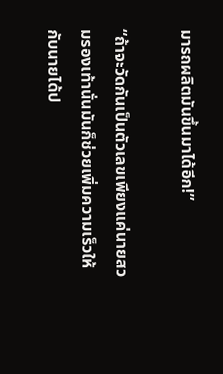มารถผลิตมันขึ้นมาได้อีก!”

“ถ้าจะวัดกันเป็นตัวเลขเพียงแค่นายสวมรองเท้านั่นมันก็ช่วยเพิ่มความเร็วให้กับนายได้ป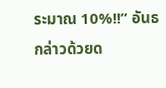ระมาณ 10%!!” อันธกล่าวด้วยด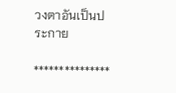วงตาอันเป็นประกาย

***************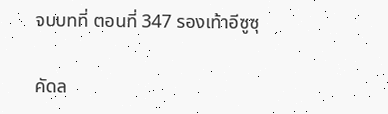จบบทที่ ตอนที่ 347 รองเท้าอีซูซุ

คัดล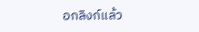อกลิงก์แล้ว